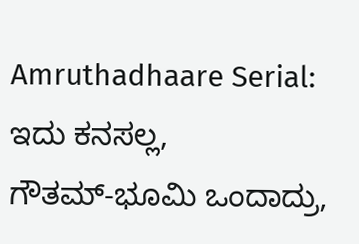Amruthadhaare Serial: ಇದು ಕನಸಲ್ಲ, ಗೌತಮ್‌-ಭೂಮಿ ಒಂದಾದ್ರು,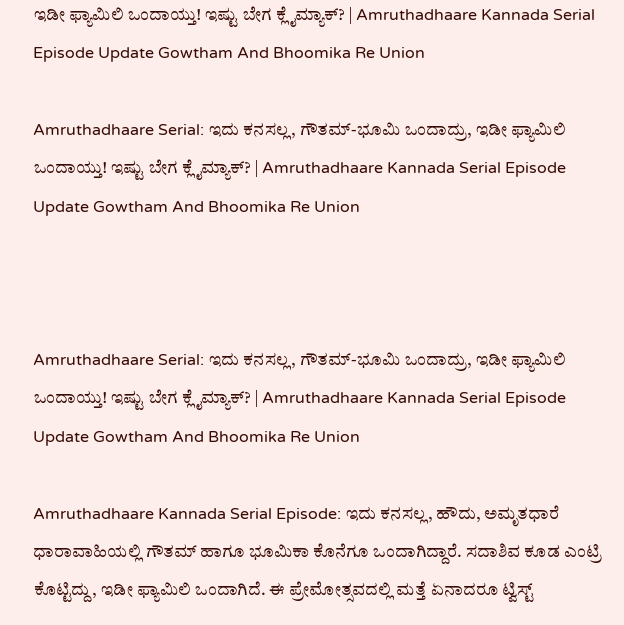ಇಡೀ ಫ್ಯಾಮಿಲಿ ಒಂದಾಯ್ತು! ಇಷ್ಟು ಬೇಗ ಕ್ಲೈಮ್ಯಾಕ್? | Amruthadhaare Kannada Serial Episode Update Gowtham And Bhoomika Re Union

Amruthadhaare Serial: ಇದು ಕನಸಲ್ಲ, ಗೌತಮ್‌-ಭೂಮಿ ಒಂದಾದ್ರು, ಇಡೀ ಫ್ಯಾಮಿಲಿ ಒಂದಾಯ್ತು! ಇಷ್ಟು ಬೇಗ ಕ್ಲೈಮ್ಯಾಕ್? | Amruthadhaare Kannada Serial Episode Update Gowtham And Bhoomika Re Union



Amruthadhaare Serial: ಇದು ಕನಸಲ್ಲ, ಗೌತಮ್‌-ಭೂಮಿ ಒಂದಾದ್ರು, ಇಡೀ ಫ್ಯಾಮಿಲಿ ಒಂದಾಯ್ತು! ಇಷ್ಟು ಬೇಗ ಕ್ಲೈಮ್ಯಾಕ್? | Amruthadhaare Kannada Serial Episode Update Gowtham And Bhoomika Re Union

Amruthadhaare Kannada Serial Episode: ಇದು ಕನಸಲ್ಲ, ಹೌದು, ಅಮೃತಧಾರೆ ಧಾರಾವಾಹಿಯಲ್ಲಿ ಗೌತಮ್‌ ಹಾಗೂ ಭೂಮಿಕಾ ಕೊನೆಗೂ ಒಂದಾಗಿದ್ದಾರೆ. ಸದಾಶಿವ ಕೂಡ ಎಂಟ್ರಿ ಕೊಟ್ಟಿದ್ದು, ಇಡೀ ಫ್ಯಾಮಿಲಿ ಒಂದಾಗಿದೆ. ಈ ಪ್ರೇಮೋತ್ಸವದಲ್ಲಿ ಮತ್ತೆ ಏನಾದರೂ ಟ್ವಿಸ್ಟ್‌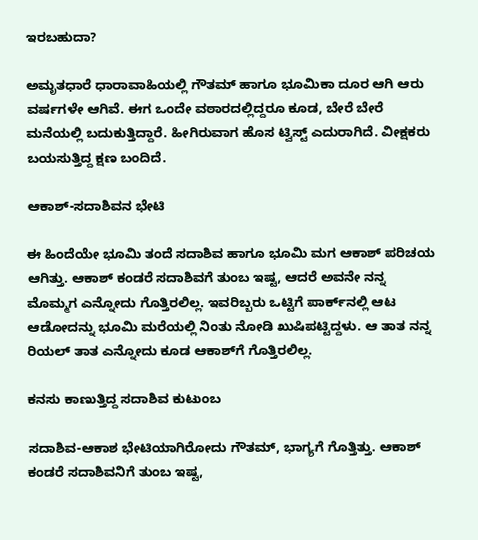ಇರಬಹುದಾ?

ಅಮೃತಧಾರೆ ಧಾರಾವಾಹಿಯಲ್ಲಿ ಗೌತಮ್‌ ಹಾಗೂ ಭೂಮಿಕಾ ದೂರ ಆಗಿ ಆರು ವರ್ಷಗಳೇ ಆಗಿವೆ. ಈಗ ಒಂದೇ ವಠಾರದಲ್ಲಿದ್ದರೂ ಕೂಡ, ಬೇರೆ ಬೇರೆ ಮನೆಯಲ್ಲಿ ಬದುಕುತ್ತಿದ್ದಾರೆ. ಹೀಗಿರುವಾಗ ಹೊಸ ಟ್ವಿಸ್ಟ್‌ ಎದುರಾಗಿದೆ. ವೀಕ್ಷಕರು ಬಯಸುತ್ತಿದ್ದ ಕ್ಷಣ ಬಂದಿದೆ.

ಆಕಾಶ್-ಸದಾಶಿವನ ಭೇಟಿ

ಈ ಹಿಂದೆಯೇ ಭೂಮಿ ತಂದೆ ಸದಾಶಿವ ಹಾಗೂ ಭೂಮಿ ಮಗ ಆಕಾಶ್‌ ಪರಿಚಯ ಆಗಿತ್ತು. ಆಕಾಶ್‌ ಕಂಡರೆ ಸದಾಶಿವಗೆ ತುಂಬ ಇಷ್ಟ, ಆದರೆ ಅವನೇ ನನ್ನ ಮೊಮ್ಮಗ ಎನ್ನೋದು ಗೊತ್ತಿರಲಿಲ್ಲ. ಇವರಿಬ್ಬರು ಒಟ್ಟಿಗೆ ಪಾರ್ಕ್‌ನಲ್ಲಿ ಆಟ ಆಡೋದನ್ನು ಭೂಮಿ ಮರೆಯಲ್ಲಿ ನಿಂತು ನೋಡಿ ಖುಷಿಪಟ್ಟಿದ್ದಳು. ಆ ತಾತ ನನ್ನ ರಿಯಲ್ ತಾತ ಎನ್ನೋದು ಕೂಡ‌ ಆಕಾಶ್‌ಗೆ ಗೊತ್ತಿರಲಿಲ್ಲ.

ಕನಸು ಕಾಣುತ್ತಿದ್ದ ಸದಾಶಿವ ಕುಟುಂಬ

ಸದಾಶಿವ-ಆಕಾಶ ಭೇಟಿಯಾಗಿರೋದು ಗೌತಮ್‌, ಭಾಗ್ಯಗೆ ಗೊತ್ತಿತ್ತು. ಆಕಾಶ್‌ ಕಂಡರೆ ಸದಾಶಿವನಿಗೆ ತುಂಬ ಇಷ್ಟ,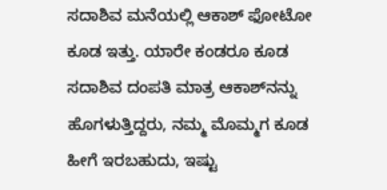ಸದಾಶಿವ ಮನೆಯಲ್ಲಿ ಆಕಾಶ್‌ ಫೋಟೋ ಕೂಡ ಇತ್ತು. ಯಾರೇ ಕಂಡರೂ ಕೂಡ ಸದಾಶಿವ ದಂಪತಿ ಮಾತ್ರ ಆಕಾಶ್‌ನನ್ನು ಹೊಗಳುತ್ತಿದ್ದರು, ನಮ್ಮ ಮೊಮ್ಮಗ ಕೂಡ ಹೀಗೆ ಇರಬಹುದು, ಇಷ್ಟು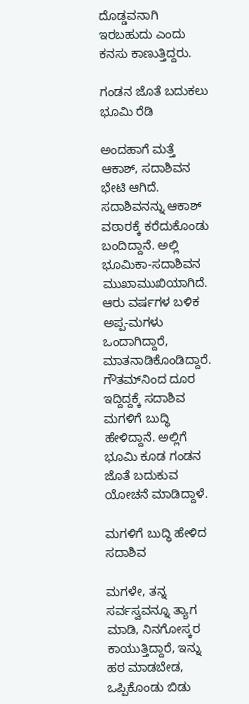ದೊಡ್ಡವನಾಗಿ ಇರಬಹುದು ಎಂದು ಕನಸು ಕಾಣುತ್ತಿದ್ದರು.

ಗಂಡನ ಜೊತೆ ಬದುಕಲು ಭೂಮಿ ರೆಡಿ

ಅಂದಹಾಗೆ ಮತ್ತೆ ಆಕಾಶ್‌, ಸದಾಶಿವನ ಭೇಟಿ ಆಗಿದೆ. ಸದಾಶಿವನನ್ನು ಆಕಾಶ್‌ ವಠಾರಕ್ಕೆ ಕರೆದುಕೊಂಡು ಬಂದಿದ್ದಾನೆ. ಅಲ್ಲಿ ಭೂಮಿಕಾ-ಸದಾಶಿವನ ಮುಖಾಮುಖಿಯಾಗಿದೆ. ಆರು ವರ್ಷಗಳ ಬಳಿಕ ಅಪ್ಪ-ಮಗಳು ಒಂದಾಗಿದ್ದಾರೆ, ಮಾತನಾಡಿಕೊಂಡಿದ್ದಾರೆ. ಗೌತಮ್‌ನಿಂದ ದೂರ ಇದ್ದಿದ್ದಕ್ಕೆ ಸದಾಶಿವ ಮಗಳಿಗೆ ಬುದ್ಧಿ ಹೇಳಿದ್ದಾನೆ. ಅಲ್ಲಿಗೆ ಭೂಮಿ ಕೂಡ ಗಂಡನ ಜೊತೆ ಬದುಕುವ ಯೋಚನೆ ಮಾಡಿದ್ದಾಳೆ.

ಮಗಳಿಗೆ ಬುದ್ಧಿ ಹೇಳಿದ ಸದಾಶಿವ

ಮಗಳೇ, ತನ್ನ ಸರ್ವಸ್ವವನ್ನೂ ತ್ಯಾಗ ಮಾಡಿ, ನಿನಗೋಸ್ಕರ ಕಾಯುತ್ತಿದ್ದಾರೆ, ಇನ್ನು ಹಠ ಮಾಡಬೇಡ, ಒಪ್ಪಿಕೊಂಡು ಬಿಡು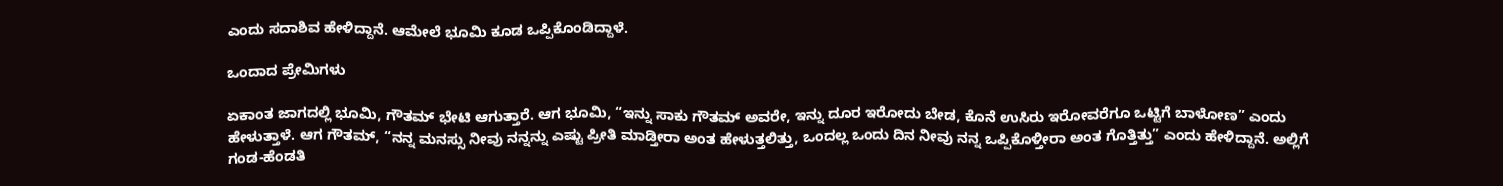ಎಂದು ಸದಾಶಿವ ಹೇಳಿದ್ದಾನೆ. ಆಮೇಲೆ ಭೂಮಿ ಕೂಡ ಒಪ್ಪಿಕೊಂಡಿದ್ದಾಳೆ.

ಒಂದಾದ ಪ್ರೇಮಿಗಳು

ಏಕಾಂತ ಜಾಗದಲ್ಲಿ ಭೂಮಿ, ಗೌತಮ್‌ ಭೇಟಿ ಆಗುತ್ತಾರೆ. ಆಗ ಭೂಮಿ, “ಇನ್ನು ಸಾಕು ಗೌತಮ್‌ ಅವರೇ, ಇನ್ನು ದೂರ ಇರೋದು ಬೇಡ, ಕೊನೆ ಉಸಿರು ಇರೋವರೆಗೂ ಒಟ್ಟಿಗೆ ಬಾಳೋಣ” ಎಂದು ಹೇಳುತ್ತಾಳೆ. ಆಗ ಗೌತಮ್‌, “ನನ್ನ ಮನಸ್ಸು ನೀವು ನನ್ನನ್ನು ಎಷ್ಟು ಪ್ರೀತಿ ಮಾಡ್ತೀರಾ ಅಂತ ಹೇಳುತ್ತಲಿತ್ತು, ಒಂದಲ್ಲ ಒಂದು ದಿನ ನೀವು ನನ್ನ ಒಪ್ಪಿಕೊಳ್ತೀರಾ ಅಂತ ಗೊತ್ತಿತ್ತು” ಎಂದು ಹೇಳಿದ್ದಾನೆ. ಅಲ್ಲಿಗೆ ಗಂಡ-ಹೆಂಡತಿ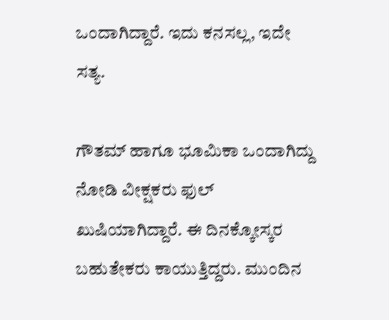ಒಂದಾಗಿದ್ದಾರೆ. ಇದು ಕನಸಲ್ಲ, ಇದೇ ಸತ್ಯ.

ಗೌತಮ್‌ ಹಾಗೂ ಭೂಮಿಕಾ ಒಂದಾಗಿದ್ದು ನೋಡಿ ವೀಕ್ಷಕರು ಫುಲ್‌ ಖುಷಿಯಾಗಿದ್ದಾರೆ. ಈ ದಿನಕ್ಕೋಸ್ಕರ ಬಹುತೇಕರು ಕಾಯುತ್ತಿದ್ದರು. ಮುಂದಿನ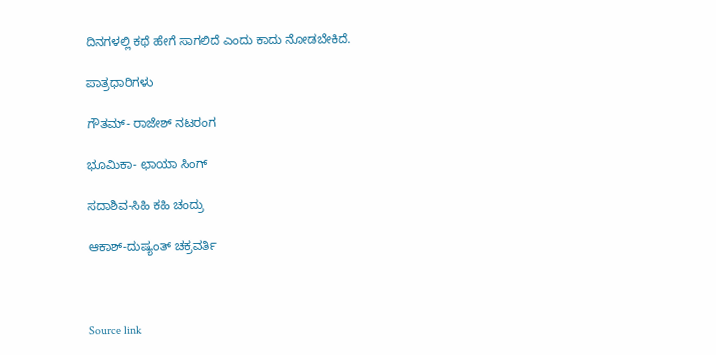ದಿನಗಳಲ್ಲಿ ಕಥೆ ಹೇಗೆ ಸಾಗಲಿದೆ ಎಂದು ಕಾದು ನೋಡಬೇಕಿದೆ.

ಪಾತ್ರಧಾರಿಗಳು

ಗೌತಮ್- ರಾಜೇಶ್‌ ನಟರಂಗ

ಭೂಮಿಕಾ- ಛಾಯಾ ಸಿಂಗ್‌

ಸದಾಶಿವ-ಸಿಹಿ ಕಹಿ ಚಂದ್ರು

ಆಕಾಶ್-ದುಷ್ಯಂತ್‌ ಚಕ್ರವರ್ತಿ



Source link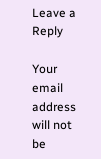Leave a Reply

Your email address will not be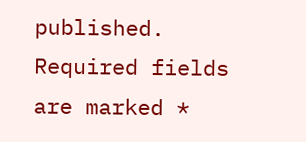published. Required fields are marked *